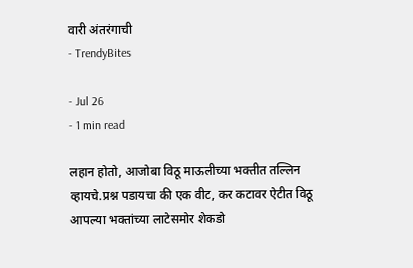वारी अंतरंगाची
- TrendyBites

- Jul 26
- 1 min read

लहान होतो, आजोबा विठू माऊलीच्या भक्तीत तल्लिन व्हायचे.प्रश्न पडायचा की एक वीट, कर कटावर ऐटीत विठू आपल्या भक्तांच्या लाटेसमोर शेकडो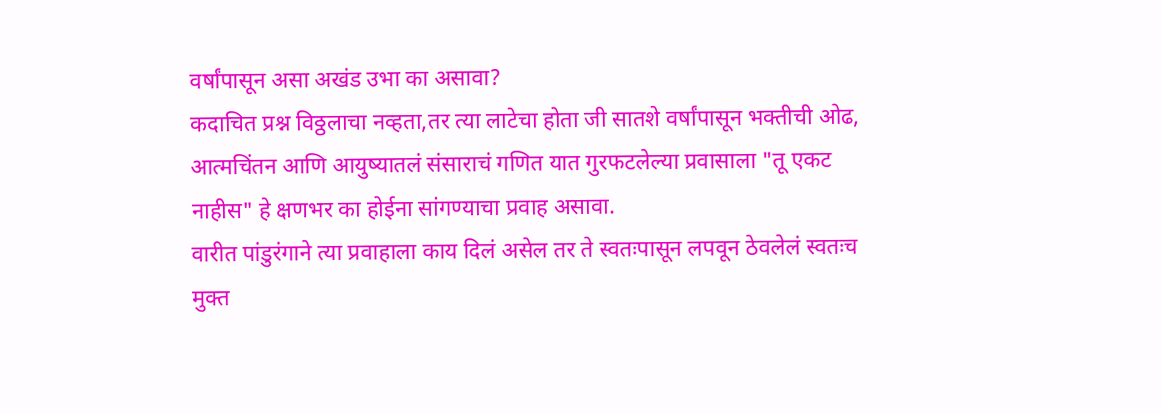वर्षांपासून असा अखंड उभा का असावा?
कदाचित प्रश्न विठ्ठलाचा नव्हता,तर त्या लाटेचा होता जी सातशे वर्षांपासून भक्तीची ओढ, आत्मचिंतन आणि आयुष्यातलं संसाराचं गणित यात गुरफटलेल्या प्रवासाला "तू एकट नाहीस" हे क्षणभर का होईना सांगण्याचा प्रवाह असावा.
वारीत पांडुरंगाने त्या प्रवाहाला काय दिलं असेल तर ते स्वतःपासून लपवून ठेवलेलं स्वतःच मुक्त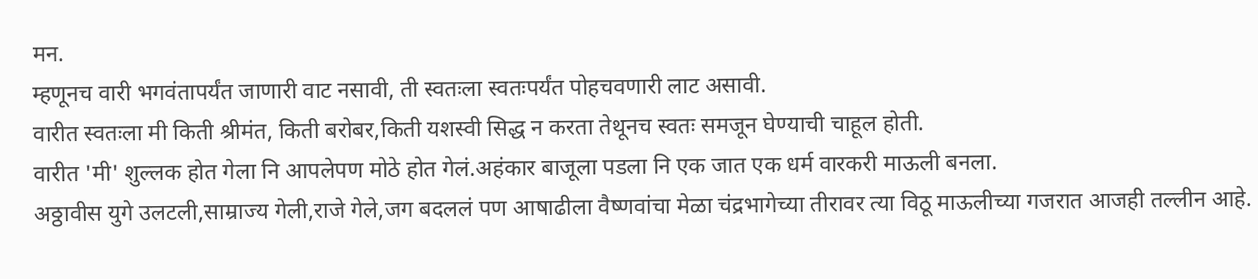मन.
म्हणूनच वारी भगवंतापर्यंत जाणारी वाट नसावी, ती स्वतःला स्वतःपर्यंत पोहचवणारी लाट असावी.
वारीत स्वतःला मी किती श्रीमंत, किती बरोबर,किती यशस्वी सिद्ध न करता तेथूनच स्वतः समजून घेण्याची चाहूल होती.
वारीत 'मी' शुल्लक होत गेला नि आपलेपण मोठे होत गेलं.अहंकार बाजूला पडला नि एक जात एक धर्म वारकरी माऊली बनला.
अठ्ठावीस युगे उलटली,साम्राज्य गेली,राजे गेले,जग बदललं पण आषाढीला वैष्णवांचा मेळा चंद्रभागेच्या तीरावर त्या विठू माऊलीच्या गजरात आजही तल्लीन आहे.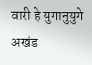वारी हे युगानुयुगे अखंड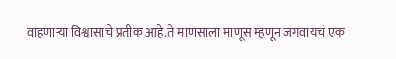वाहणाऱ्या विश्वासाचे प्रतीक आहे.ते माणसाला माणूस म्हणून जगवायचं एक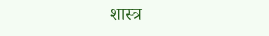शास्त्र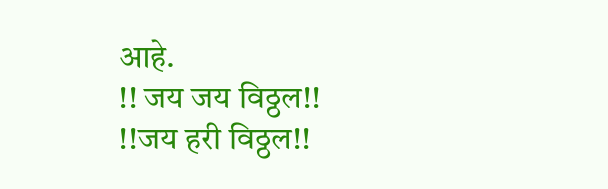आहे.
!! जय जय विठ्ठल!!
!!जय हरी विठ्ठल!!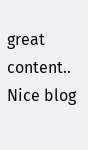great content..
Nice blog